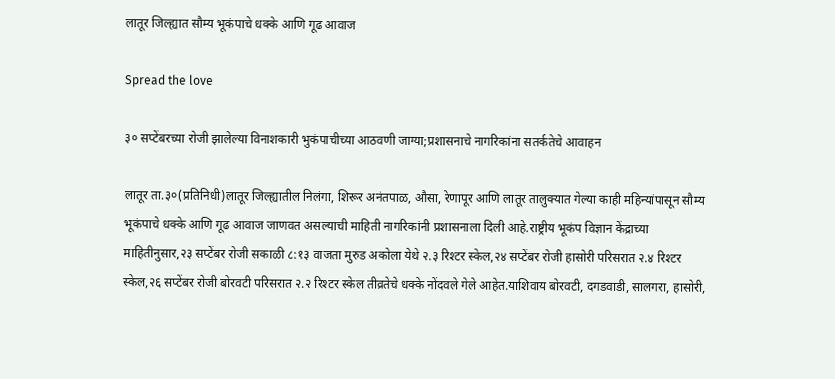लातूर जिल्ह्यात सौम्य भूकंपाचे धक्के आणि गूढ आवाज

Spread the love

३० सप्टेंबरच्या रोजी झालेल्या विनाशकारी भुकंपाचीच्या आठवणी जाग्या;प्रशासनाचे नागरिकांना सतर्कतेचे आवाहन

लातूर ता.३०(प्रतिनिधी)लातूर जिल्ह्यातील निलंगा, शिरूर अनंतपाळ, औसा, रेणापूर आणि लातूर तालुक्यात गेल्या काही महिन्यांपासून सौम्य भूकंपाचे धक्के आणि गूढ आवाज जाणवत असल्याची माहिती नागरिकांनी प्रशासनाला दिली आहे.राष्ट्रीय भूकंप विज्ञान केंद्राच्या माहितीनुसार,२३ सप्टेंबर रोजी सकाळी ८:१३ वाजता मुरुड अकोला येथे २.३ रिश्टर स्केल,२४ सप्टेंबर रोजी हासोरी परिसरात २.४ रिश्टर स्केल,२६ सप्टेंबर रोजी बोरवटी परिसरात २.२ रिश्टर स्केल तीव्रतेचे धक्के नोंदवले गेले आहेत.याशिवाय बोरवटी, दगडवाडी, सालगरा, हासोरी,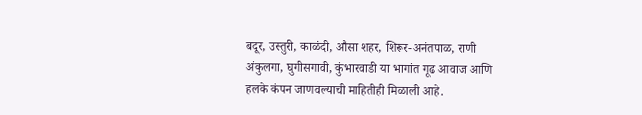बदूर, उस्तुरी, काळंदी, औसा शहर, शिरूर-अनंतपाळ, राणी अंकुलगा, घुगीसगावी, कुंभारवाडी या भागांत गूढ आवाज आणि हलके कंपन जाणवल्याची माहितीही मिळाली आहे.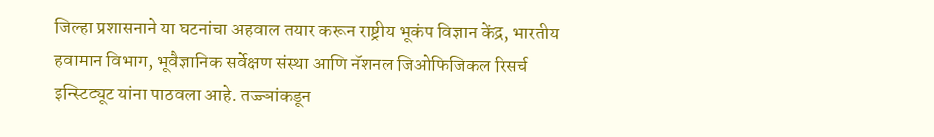जिल्हा प्रशासनाने या घटनांचा अहवाल तयार करून राष्ट्रीय भूकंप विज्ञान केंद्र, भारतीय हवामान विभाग, भूवैज्ञानिक सर्वेक्षण संस्था आणि नॅशनल जिओफिजिकल रिसर्च इन्स्टिट्यूट यांना पाठवला आहे. तज्ज्ञांकडून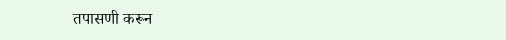तपासणी करून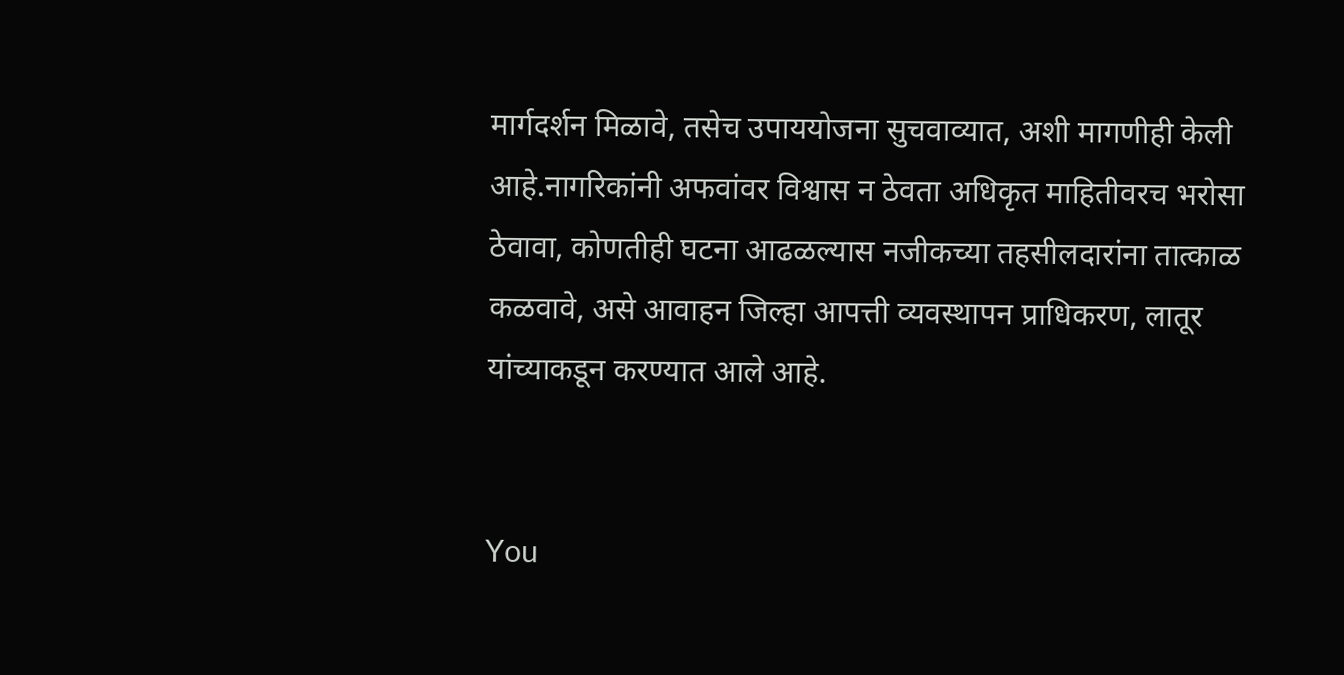मार्गदर्शन मिळावे, तसेच उपाययोजना सुचवाव्यात, अशी मागणीही केली आहे.नागरिकांनी अफवांवर विश्वास न ठेवता अधिकृत माहितीवरच भरोसा ठेवावा, कोणतीही घटना आढळल्यास नजीकच्या तहसीलदारांना तात्काळ कळवावे, असे आवाहन जिल्हा आपत्ती व्यवस्थापन प्राधिकरण, लातूर यांच्याकडून करण्यात आले आहे.


You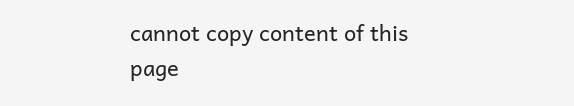cannot copy content of this page